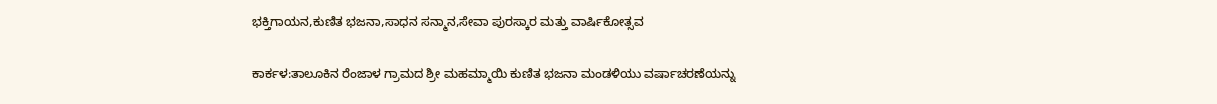ಭಕ್ತಿಗಾಯನ,ಕುಣಿತ ಭಜನಾ,ಸಾಧನ ಸನ್ಮಾನ,ಸೇವಾ ಪುರಸ್ಕಾರ ಮತ್ತು ವಾರ್ಷಿಕೋತ್ಸವ

ಕಾರ್ಕಳ:ತಾಲೂಕಿನ ರೆಂಜಾಳ ಗ್ರಾಮದ ಶ್ರೀ ಮಹಮ್ಮಾಯಿ ಕುಣಿತ ಭಜನಾ ಮಂಡಳಿಯು ವರ್ಷಾಚರಣೆಯನ್ನು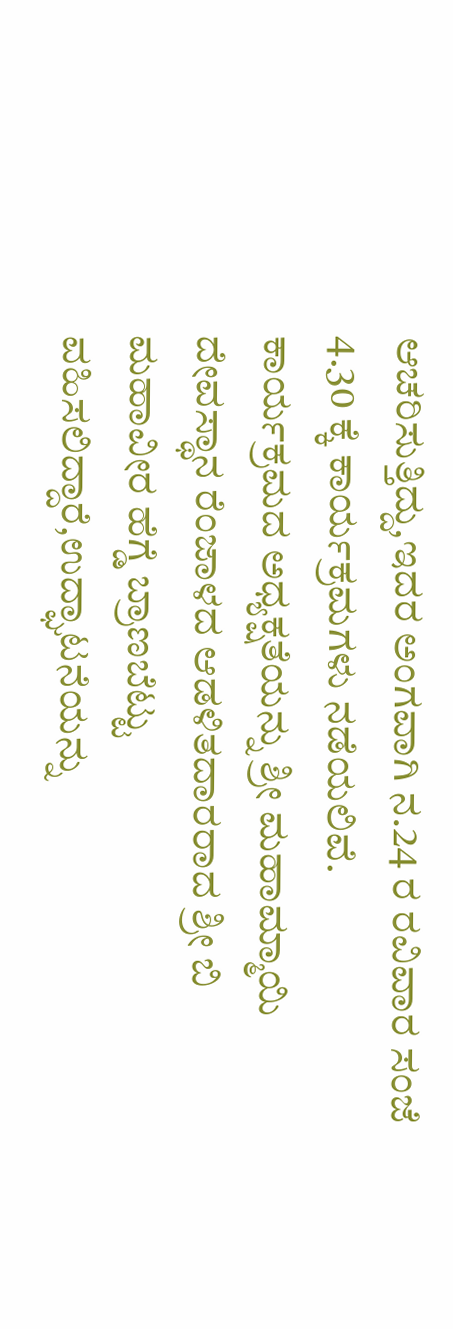ಆಚರಿಸುತ್ತಿದ್ದು,ಇದರ ಅಂಗವಾಗಿ ನ.24 ರ ರವಿವಾರ ಸಂಜೆ 4.30 ಕ್ಕೆ ಕಾರ್ಯಕ್ರಮಗಳು ನಡೆಯಲಿವೆ.
ಕಾರ್ಯಕ್ರಮದ ಅಧ್ಯಕ್ಷತೆಯನ್ನು ಶ್ರೀ ಮಹಾಮ್ಮಾಯಿ ದೇವಸ್ಥಾನ ರೆಂಜಾಳದ ಆಡಳಿತದಾರರಾದ ಶ್ರೀ ಬಿ ಮಹಾವೀರ ಹೆಗ್ಡೆ ಬ್ರಾಣಬೆಟ್ಟು ವಹಿಸಲಿದ್ದಾರೆ,ಉದ್ಘಾಟನೆಯನ್ನು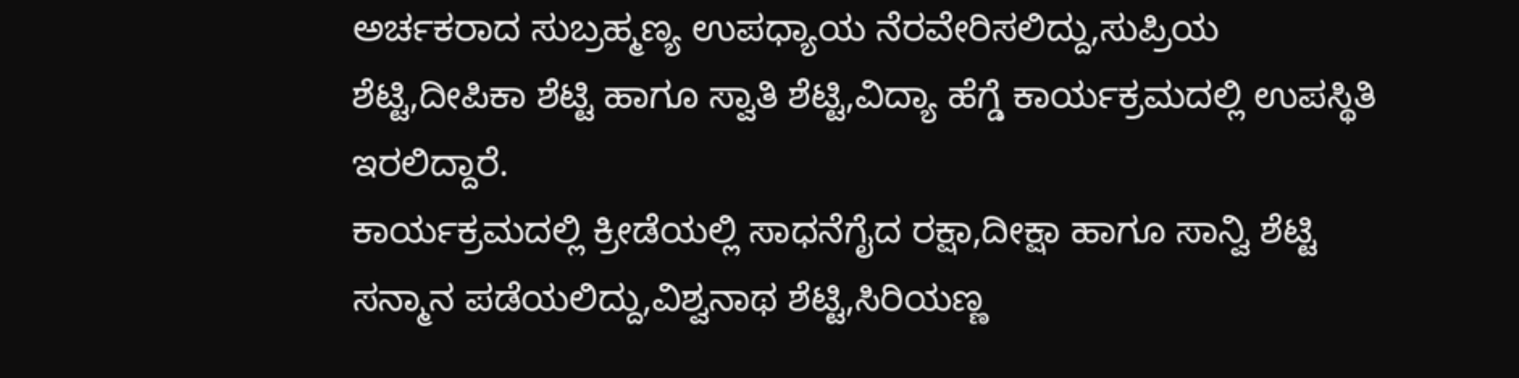ಅರ್ಚಕರಾದ ಸುಬ್ರಹ್ಮಣ್ಯ ಉಪಧ್ಯಾಯ ನೆರವೇರಿಸಲಿದ್ದು,ಸುಪ್ರಿಯ ಶೆಟ್ಟಿ,ದೀಪಿಕಾ ಶೆಟ್ಟಿ ಹಾಗೂ ಸ್ವಾತಿ ಶೆಟ್ಟಿ,ವಿದ್ಯಾ ಹೆಗ್ಡೆ ಕಾರ್ಯಕ್ರಮದಲ್ಲಿ ಉಪಸ್ಥಿತಿ ಇರಲಿದ್ದಾರೆ.
ಕಾರ್ಯಕ್ರಮದಲ್ಲಿ ಕ್ರೀಡೆಯಲ್ಲಿ ಸಾಧನೆಗೈದ ರಕ್ಷಾ,ದೀಕ್ಷಾ ಹಾಗೂ ಸಾನ್ವಿ ಶೆಟ್ಟಿ ಸನ್ಮಾನ ಪಡೆಯಲಿದ್ದು,ವಿಶ್ವನಾಥ ಶೆಟ್ಟಿ,ಸಿರಿಯಣ್ಣ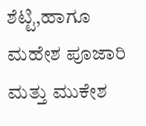ಶೆಟ್ಟಿ,ಹಾಗೂ ಮಹೇಶ ಪೂಜಾರಿ ಮತ್ತು ಮುಕೇಶ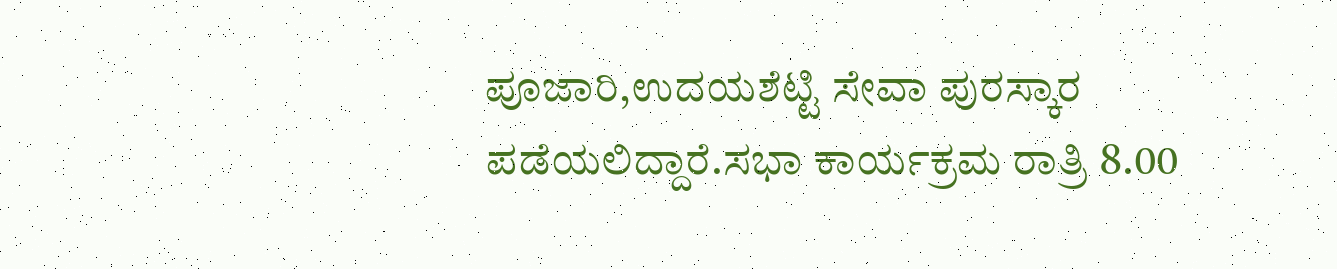ಪೂಜಾರಿ,ಉದಯಶೆಟ್ಟಿ ಸೇವಾ ಪುರಸ್ಕಾರ ಪಡೆಯಲಿದ್ದಾರೆ.ಸಭಾ ಕಾರ್ಯಕ್ರಮ ರಾತ್ರಿ 8.00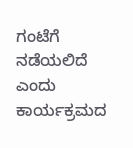ಗಂಟೆಗೆ ನಡೆಯಲಿದೆ ಎಂದು ಕಾರ್ಯಕ್ರಮದ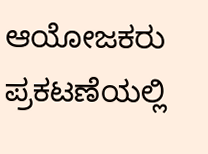ಆಯೋಜಕರು ಪ್ರಕಟಣೆಯಲ್ಲಿ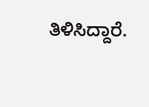ತಿಳಿಸಿದ್ದಾರೆ.